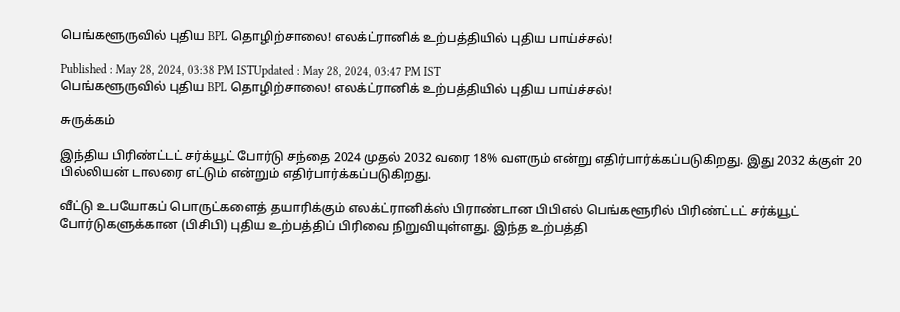பெங்களூருவில் புதிய BPL தொழிற்சாலை! எலக்ட்ரானிக் உற்பத்தியில் புதிய பாய்ச்சல்!

Published : May 28, 2024, 03:38 PM ISTUpdated : May 28, 2024, 03:47 PM IST
பெங்களூருவில் புதிய BPL தொழிற்சாலை! எலக்ட்ரானிக் உற்பத்தியில் புதிய பாய்ச்சல்!

சுருக்கம்

இந்திய பிரிண்ட்டட் சர்க்யூட் போர்டு சந்தை 2024 முதல் 2032 வரை 18% வளரும் என்று எதிர்பார்க்கப்படுகிறது. இது 2032 க்குள் 20 பில்லியன் டாலரை எட்டும் என்றும் எதிர்பார்க்கப்படுகிறது.

வீட்டு உபயோகப் பொருட்களைத் தயாரிக்கும் எலக்ட்ரானிக்ஸ் பிராண்டான பிபிஎல் பெங்களூரில் பிரிண்ட்டட் சர்க்யூட் போர்டுகளுக்கான (பிசிபி) புதிய உற்பத்திப் பிரிவை நிறுவியுள்ளது. இந்த உற்பத்தி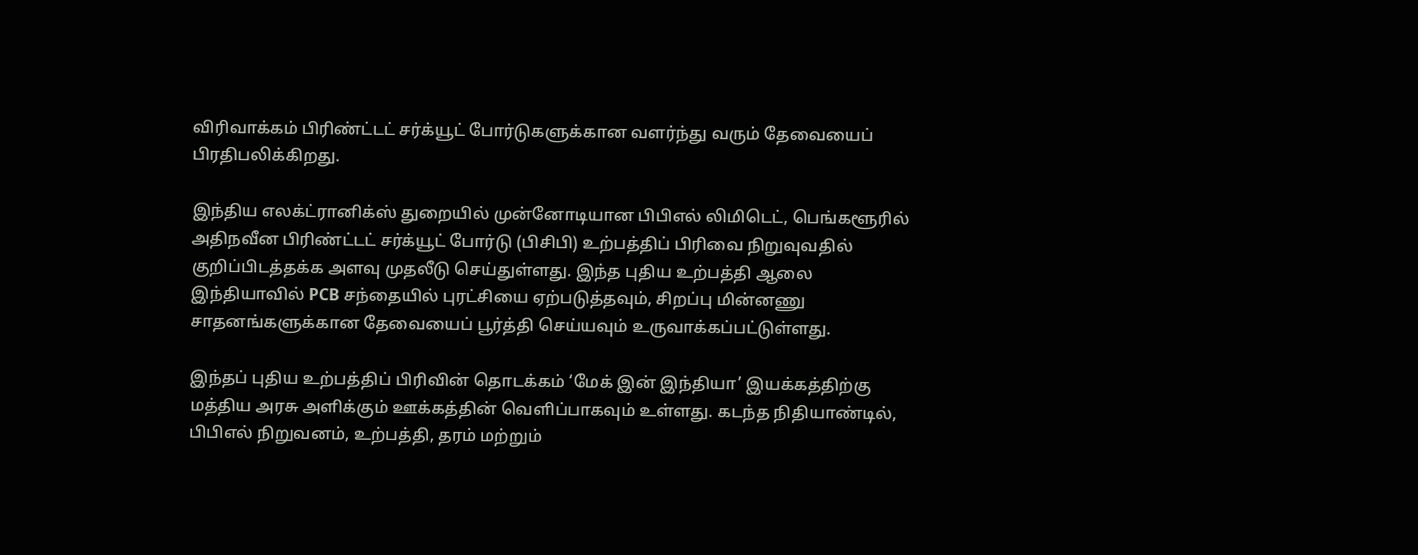விரிவாக்கம் பிரிண்ட்டட் சர்க்யூட் போர்டுகளுக்கான வளர்ந்து வரும் தேவையைப் பிரதிபலிக்கிறது.

இந்திய எலக்ட்ரானிக்ஸ் துறையில் முன்னோடியான பிபிஎல் லிமிடெட், பெங்களூரில் அதிநவீன பிரிண்ட்டட் சர்க்யூட் போர்டு (பிசிபி) உற்பத்திப் பிரிவை நிறுவுவதில் குறிப்பிடத்தக்க அளவு முதலீடு செய்துள்ளது. இந்த புதிய உற்பத்தி ஆலை இந்தியாவில் PCB சந்தையில் புரட்சியை ஏற்படுத்தவும், சிறப்பு மின்னணு சாதனங்களுக்கான தேவையைப் பூர்த்தி செய்யவும் உருவாக்கப்பட்டுள்ளது.

இந்தப் புதிய உற்பத்திப் பிரிவின் தொடக்கம் ‘மேக் இன் இந்தியா’ இயக்கத்திற்கு மத்திய அரசு அளிக்கும் ஊக்கத்தின் வெளிப்பாகவும் உள்ளது. கடந்த நிதியாண்டில், பிபிஎல் நிறுவனம், உற்பத்தி, தரம் மற்றும்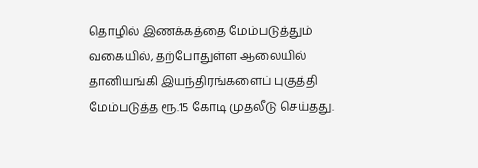தொழில் இணக்கத்தை மேம்படுத்தும் வகையில், தற்போதுள்ள ஆலையில் தானியங்கி இயந்திரங்களைப் புகுத்தி மேம்படுத்த ரூ.15 கோடி முதலீடு செய்தது.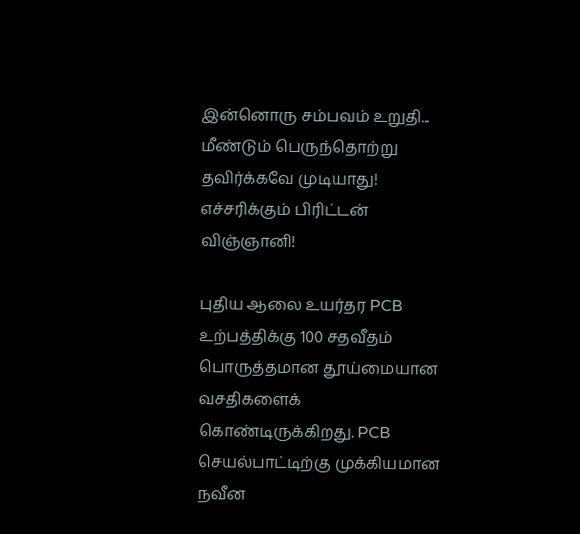இன்னொரு சம்பவம் உறுதி... மீண்டும் பெருந்தொற்று தவிர்க்கவே முடியாது! எச்சரிக்கும் பிரிட்டன் விஞ்ஞானி!

புதிய ஆலை உயர்தர PCB உற்பத்திக்கு 100 சதவீதம் பொருத்தமான தூய்மையான வசதிகளைக் கொண்டிருக்கிறது. PCB செயல்பாட்டிற்கு முக்கியமான நவீன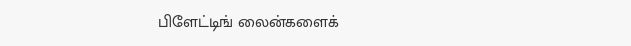பிளேட்டிங் லைன்களைக்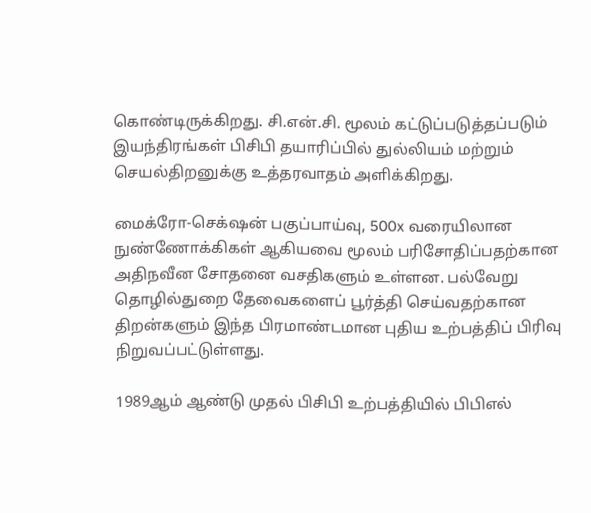கொண்டிருக்கிறது. சி.என்.சி. மூலம் கட்டுப்படுத்தப்படும் இயந்திரங்கள் பிசிபி தயாரிப்பில் துல்லியம் மற்றும் செயல்திறனுக்கு உத்தரவாதம் அளிக்கிறது.

மைக்ரோ-செக்‌ஷன் பகுப்பாய்வு, 500x வரையிலான நுண்ணோக்கிகள் ஆகியவை மூலம் பரிசோதிப்பதற்கான அதிநவீன சோதனை வசதிகளும் உள்ளன. பல்வேறு தொழில்துறை தேவைகளைப் பூர்த்தி செய்வதற்கான திறன்களும் இந்த பிரமாண்டமான புதிய உற்பத்திப் பிரிவு நிறுவப்பட்டுள்ளது.

1989ஆம் ஆண்டு முதல் பிசிபி உற்பத்தியில் பிபிஎல்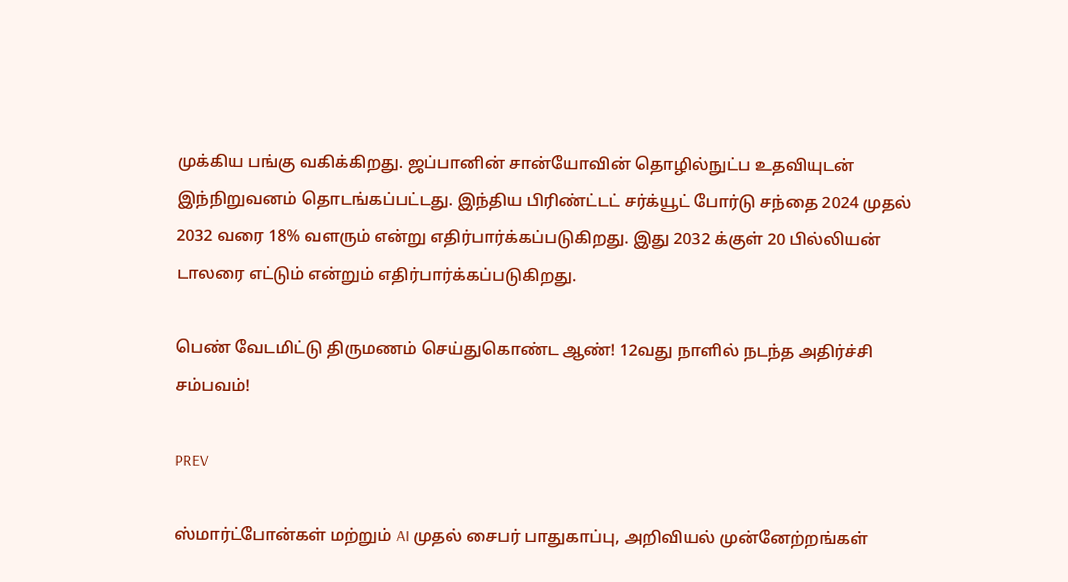முக்கிய பங்கு வகிக்கிறது. ஜப்பானின் சான்யோவின் தொழில்நுட்ப உதவியுடன் இந்நிறுவனம் தொடங்கப்பட்டது. இந்திய பிரிண்ட்டட் சர்க்யூட் போர்டு சந்தை 2024 முதல் 2032 வரை 18% வளரும் என்று எதிர்பார்க்கப்படுகிறது. இது 2032 க்குள் 20 பில்லியன் டாலரை எட்டும் என்றும் எதிர்பார்க்கப்படுகிறது.

பெண் வேடமிட்டு திருமணம் செய்துகொண்ட ஆண்! 12வது நாளில் நடந்த அதிர்ச்சி சம்பவம்!

PREV

ஸ்மார்ட்போன்கள் மற்றும் AI முதல் சைபர் பாதுகாப்பு, அறிவியல் முன்னேற்றங்கள்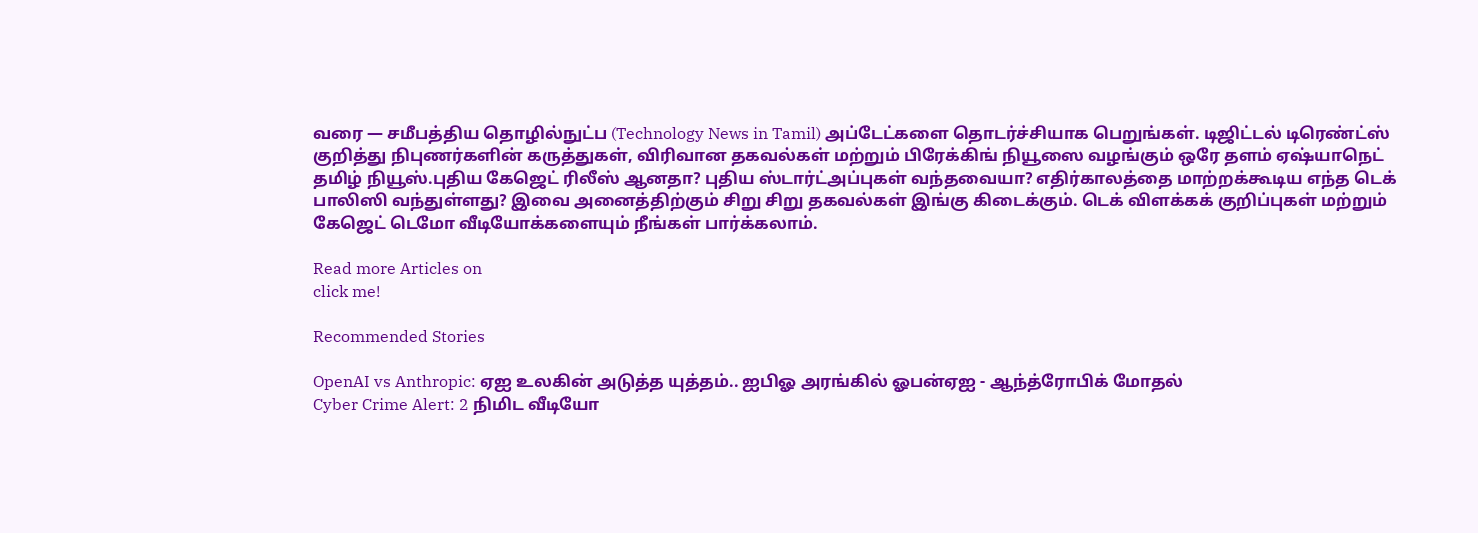வரை — சமீபத்திய தொழில்நுட்ப (Technology News in Tamil) அப்டேட்களை தொடர்ச்சியாக பெறுங்கள். டிஜிட்டல் டிரெண்ட்ஸ் குறித்து நிபுணர்களின் கருத்துகள், விரிவான தகவல்கள் மற்றும் பிரேக்கிங் நியூஸை வழங்கும் ஒரே தளம் ஏஷ்யாநெட் தமிழ் நியூஸ்.புதிய கேஜெட் ரிலீஸ் ஆனதா? புதிய ஸ்டார்ட்அப்புகள் வந்தவையா? எதிர்காலத்தை மாற்றக்கூடிய எந்த டெக் பாலிஸி வந்துள்ளது? இவை அனைத்திற்கும் சிறு சிறு தகவல்கள் இங்கு கிடைக்கும். டெக் விளக்கக் குறிப்புகள் மற்றும் கேஜெட் டெமோ வீடியோக்களையும் நீங்கள் பார்க்கலாம்.

Read more Articles on
click me!

Recommended Stories

OpenAI vs Anthropic: ஏஐ உலகின் அடுத்த யுத்தம்.. ஐபிஓ அரங்கில் ஓபன்ஏஐ - ஆந்த்ரோபிக் மோதல்
Cyber Crime Alert: 2 நிமிட வீடியோ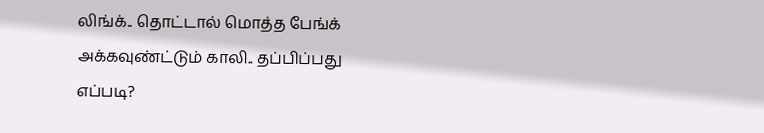லிங்க்.. தொட்டால் மொத்த பேங்க் அக்கவுண்ட்டும் காலி.. தப்பிப்பது எப்படி?